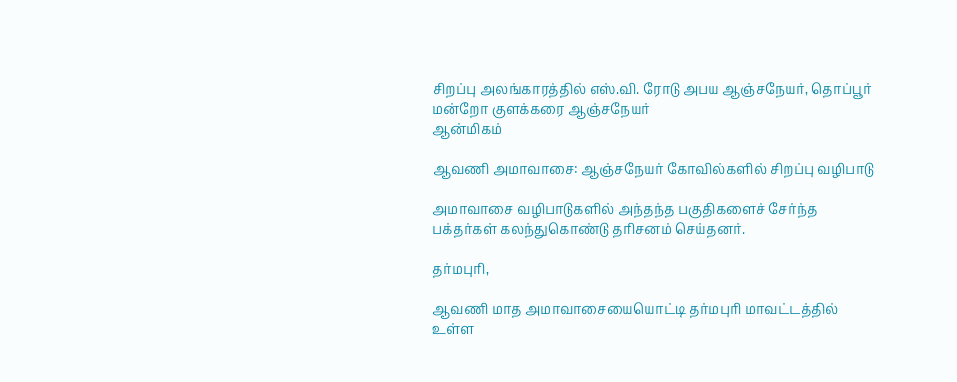சிறப்பு அலங்காரத்தில் எஸ்.வி. ரோடு அபய ஆஞ்சநேயர், தொப்பூர் மன்றோ குளக்கரை ஆஞ்சநேயர்
ஆன்மிகம்

ஆவணி அமாவாசை: ஆஞ்சநேயர் கோவில்களில் சிறப்பு வழிபாடு

அமாவாசை வழிபாடுகளில் அந்தந்த பகுதிகளைச் சேர்ந்த பக்தர்கள் கலந்துகொண்டு தரிசனம் செய்தனர்.

தர்மபுரி,

ஆவணி மாத அமாவாசையையொட்டி தர்மபுரி மாவட்டத்தில் உள்ள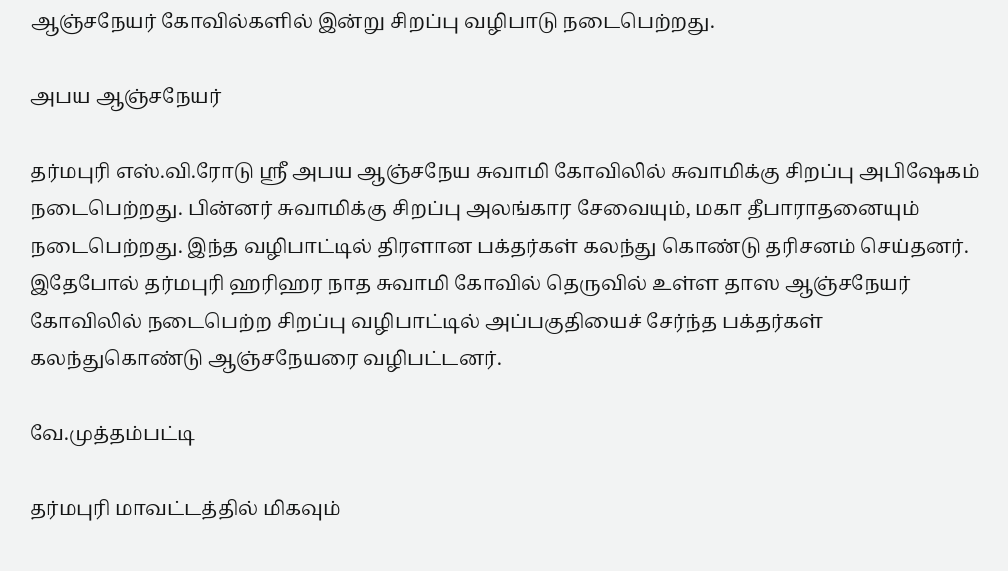ஆஞ்சநேயர் கோவில்களில் இன்று சிறப்பு வழிபாடு நடைபெற்றது.

அபய ஆஞ்சநேயர்

தர்மபுரி எஸ்.வி.ரோடு ஸ்ரீ அபய ஆஞ்சநேய சுவாமி கோவிலில் சுவாமிக்கு சிறப்பு அபிஷேகம் நடைபெற்றது. பின்னர் சுவாமிக்கு சிறப்பு அலங்கார சேவையும், மகா தீபாராதனையும் நடைபெற்றது. இந்த வழிபாட்டில் திரளான பக்தர்கள் கலந்து கொண்டு தரிசனம் செய்தனர். இதேபோல் தர்மபுரி ஹரிஹர நாத சுவாமி கோவில் தெருவில் உள்ள தாஸ ஆஞ்சநேயர் கோவிலில் நடைபெற்ற சிறப்பு வழிபாட்டில் அப்பகுதியைச் சேர்ந்த பக்தர்கள் கலந்துகொண்டு ஆஞ்சநேயரை வழிபட்டனர்.

வே.முத்தம்பட்டி

தர்மபுரி மாவட்டத்தில் மிகவும்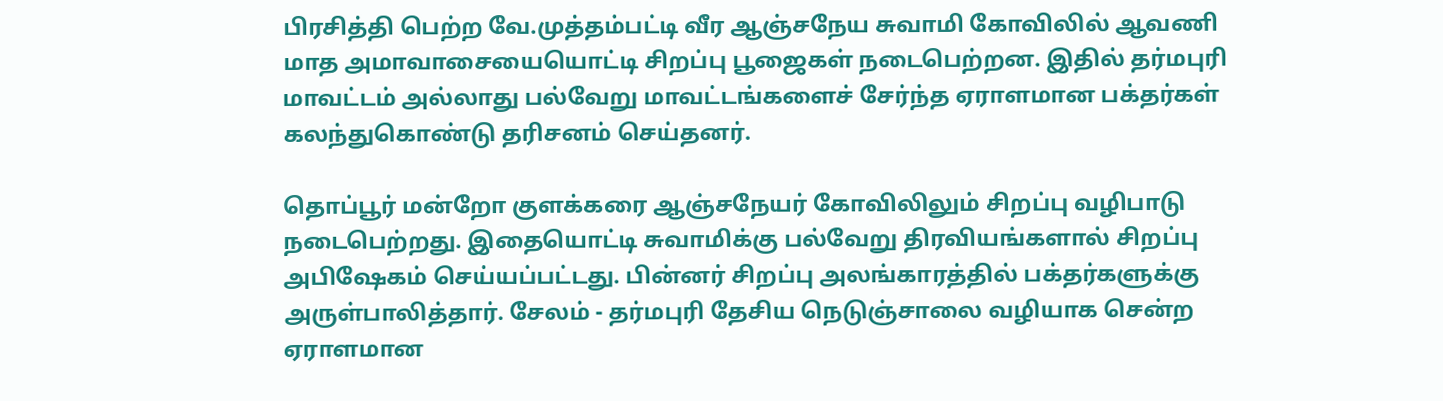பிரசித்தி பெற்ற வே.முத்தம்பட்டி வீர ஆஞ்சநேய சுவாமி கோவிலில் ஆவணி மாத அமாவாசையையொட்டி சிறப்பு பூஜைகள் நடைபெற்றன. இதில் தர்மபுரி மாவட்டம் அல்லாது பல்வேறு மாவட்டங்களைச் சேர்ந்த ஏராளமான பக்தர்கள் கலந்துகொண்டு தரிசனம் செய்தனர்.

தொப்பூர் மன்றோ குளக்கரை ஆஞ்சநேயர் கோவிலிலும் சிறப்பு வழிபாடு நடைபெற்றது. இதையொட்டி சுவாமிக்கு பல்வேறு திரவியங்களால் சிறப்பு அபிஷேகம் செய்யப்பட்டது. பின்னர் சிறப்பு அலங்காரத்தில் பக்தர்களுக்கு அருள்பாலித்தார். சேலம் - தர்மபுரி தேசிய நெடுஞ்சாலை வழியாக சென்ற ஏராளமான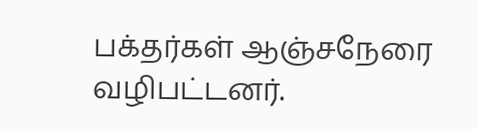பக்தர்கள் ஆஞ்சநேரை வழிபட்டனர்.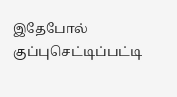இதேபோல் குப்புசெட்டிப்பட்டி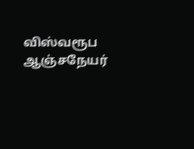விஸ்வரூப ஆஞ்சநேயர்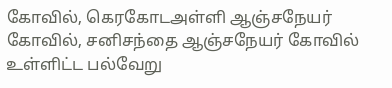கோவில், கெரகோடஅள்ளி ஆஞ்சநேயர் கோவில், சனிசந்தை ஆஞ்சநேயர் கோவில் உள்ளிட்ட பல்வேறு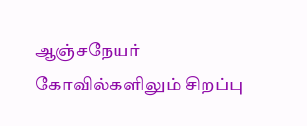ஆஞ்சநேயர் கோவில்களிலும் சிறப்பு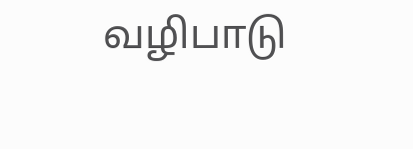வழிபாடு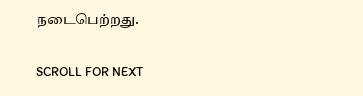நடைபெற்றது.

SCROLL FOR NEXT